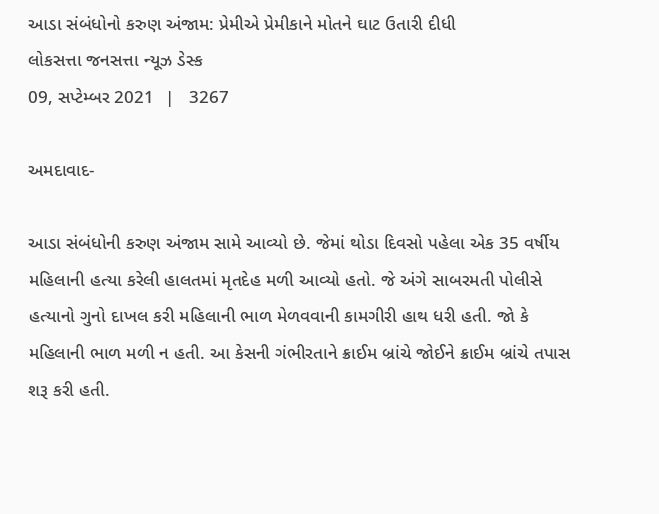આડા સંબંધોનો કરુણ અંજામ: પ્રેમીએ પ્રેમીકાને મોતને ઘાટ ઉતારી દીધી
લોકસત્તા જનસત્તા ન્યૂઝ ડેસ્ક
09, સપ્ટેમ્બર 2021  |   3267

અમદાવાદ-

આડા સંબંધોની કરુણ અંજામ સામે આવ્યો છે. જેમાં થોડા દિવસો પહેલા એક 35 વર્ષીય મહિલાની હત્યા કરેલી હાલતમાં મૃતદેહ મળી આવ્યો હતો. જે અંગે સાબરમતી પોલીસે હત્યાનો ગુનો દાખલ કરી મહિલાની ભાળ મેળવવાની કામગીરી હાથ ધરી હતી. જો કે મહિલાની ભાળ મળી ન હતી. આ કેસની ગંભીરતાને ક્રાઈમ બ્રાંચે જોઈને ક્રાઈમ બ્રાંચે તપાસ શરૂ કરી હતી.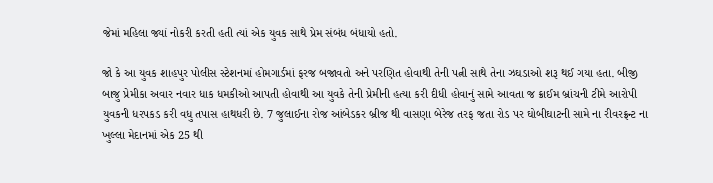જેમાં મહિલા જ્યાં નોકરી કરતી હતી ત્યાં એક યુવક સાથે પ્રેમ સંબંધ બંધાયો હતો.

જો કે આ યુવક શાહપુર પોલીસ સ્ટેશનમાં હોમગાર્ડમાં ફરજ બજાવતો અને પરણિત હોવાથી તેની પત્ની સાથે તેના ઝઘડાઓ શરૂ થઈ ગયા હતા. બીજી બાજુ પ્રેમીકા અવાર નવાર ધાક ધમકીઓ આપતી હોવાથી આ યુવકે તેની પ્રેમીની હત્યા કરી દીધી હોવાનું સામે આવતા જ ક્રાઈમ બ્રાંચની ટીમે આરોપી યુવકની ધરપકડ કરી વધુ તપાસ હાથધરી છે. 7 જુલાઈના રોજ આંબેડકર બ્રીજ થી વાસણા બેરેજ તરફ જતા રોડ પર ઘોબીઘાટની સામે ના રીવરફ્રન્ટ ના ખુલ્લા મેદાનમાં એક 25 થી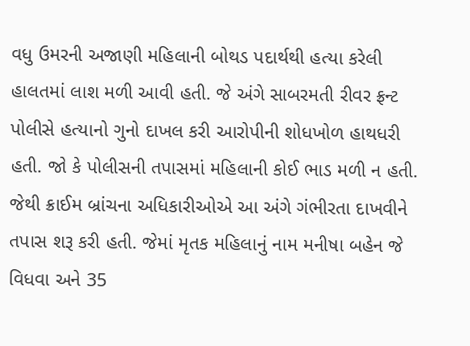વધુ ઉમરની અજાણી મહિલાની બોથડ પદાર્થથી હત્યા કરેલી હાલતમાં લાશ મળી આવી હતી. જે અંગે સાબરમતી રીવર ફ્રન્ટ પોલીસે હત્યાનો ગુનો દાખલ કરી આરોપીની શોધખોળ હાથધરી હતી. જો કે પોલીસની તપાસમાં મહિલાની કોઈ ભાડ મળી ન હતી. જેથી ક્રાઈમ બ્રાંચના અધિકારીઓએ આ અંગે ગંભીરતા દાખવીને તપાસ શરૂ કરી હતી. જેમાં મૃતક મહિલાનું નામ મનીષા બહેન જે વિધવા અને 35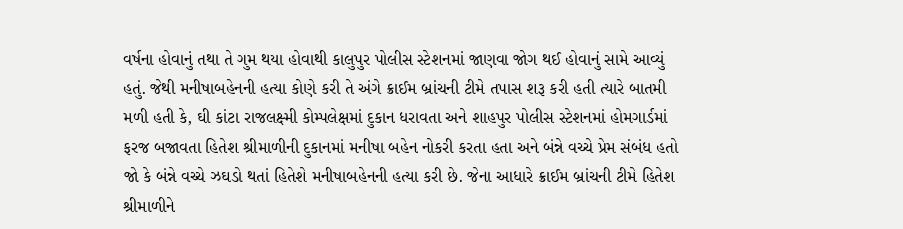વર્ષના હોવાનું તથા તે ગુમ થયા હોવાથી કાલુપુર પોલીસ સ્ટેશનમાં જાણવા જોગ થઈ હોવાનું સામે આવ્યું હતું. જેથી મનીષાબહેનની હત્યા કોણે કરી તે અંગે ક્રાઈમ બ્રાંચની ટીમે તપાસ શરૂ કરી હતી ત્યારે બાતમી મળી હતી કે, ઘી કાંટા રાજલક્ષ્મી કોમ્પલેક્ષમાં દુકાન ધરાવતા અને શાહપુર પોલીસ સ્ટેશનમાં હોમગાર્ડમાં ફરજ બજાવતા હિતેશ શ્રીમાળીની દુકાનમાં મનીષા બહેન નોકરી કરતા હતા અને બંન્ને વચ્ચે પ્રેમ સંબંધ હતો જો કે બંન્ને વચ્ચે ઝઘડો થતાં હિતેશે મનીષાબહેનની હત્યા કરી છે. જેના આધારે ક્રાઈમ બ્રાંચની ટીમે હિતેશ શ્રીમાળીને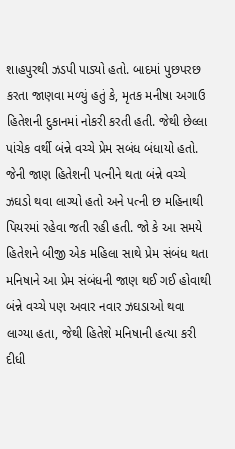શાહપુરથી ઝડપી પાડ્યો હતો. બાદમાં પુછપરછ કરતા જાણવા મળ્યું હતું કે, મૃતક મનીષા અગાઉ હિતેશની દુકાનમાં નોકરી કરતી હતી. જેથી છેલ્લા પાંચેક વર્થી બંન્ને વચ્ચે પ્રેમ સબંધ બંધાયો હતો. જેની જાણ હિતેશની પત્નીને થતા બંન્ને વચ્ચે ઝઘડો થવા લાગ્યો હતો અને પત્ની છ મહિનાથી પિયરમાં રહેવા જતી રહી હતી. જો કે આ સમયે હિતેશને બીજી એક મહિલા સાથે પ્રેમ સંબંધ થતા મનિષાને આ પ્રેમ સંબંધની જાણ થઈ ગઈ હોવાથી બંન્ને વચ્ચે પણ અવાર નવાર ઝઘડાઓ થવા લાગ્યા હતા, જેથી હિતેશે મનિષાની હત્યા કરી દીધી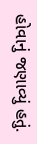હોવાનું જણાવ્યું હતું.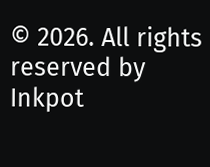© 2026. All rights reserved by Inkpot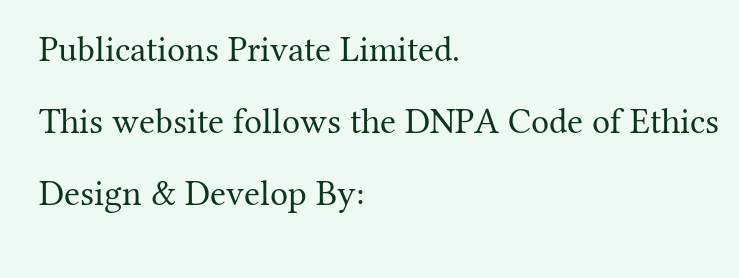Publications Private Limited.
This website follows the DNPA Code of Ethics
Design & Develop By: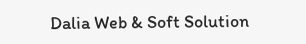Dalia Web & Soft Solution